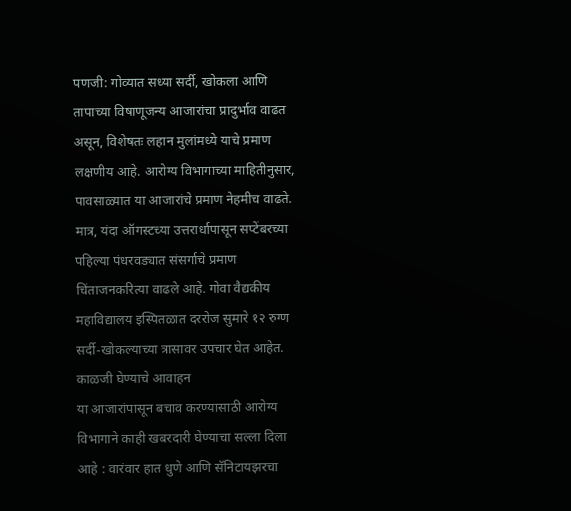पणजी: गोव्यात सध्या सर्दी, खोकला आणि तापाच्या विषाणूजन्य आजारांचा प्रादुर्भाव वाढत असून, विशेषतः लहान मुलांमध्ये याचे प्रमाण लक्षणीय आहे. आरोग्य विभागाच्या माहितीनुसार, पावसाळ्यात या आजारांचे प्रमाण नेहमीच वाढते.
मात्र, यंदा ऑगस्टच्या उत्तरार्धापासून सप्टेंबरच्या पहिल्या पंधरवड्यात संसर्गाचे प्रमाण चिंताजनकरित्या वाढले आहे. गोवा वैद्यकीय महाविद्यालय इस्पितळात दररोज सुमारे १२ रुग्ण सर्दी-खोकल्याच्या त्रासावर उपचार घेत आहेत.
काळजी घेण्याचे आवाहन
या आजारांपासून बचाव करण्यासाठी आरोग्य विभागाने काही खबरदारी घेण्याचा सल्ला दिला आहे : वारंवार हात धुणे आणि सॅनिटायझरचा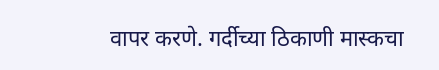वापर करणे. गर्दीच्या ठिकाणी मास्कचा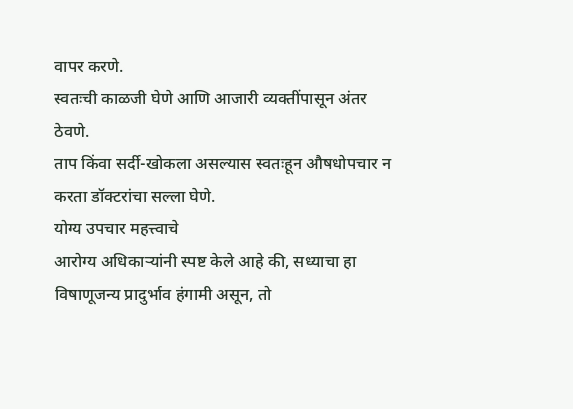वापर करणे.
स्वतःची काळजी घेणे आणि आजारी व्यक्तींपासून अंतर ठेवणे.
ताप किंवा सर्दी-खोकला असल्यास स्वतःहून औषधोपचार न करता डॉक्टरांचा सल्ला घेणे.
योग्य उपचार महत्त्वाचे
आरोग्य अधिकाऱ्यांनी स्पष्ट केले आहे की, सध्याचा हा विषाणूजन्य प्रादुर्भाव हंगामी असून, तो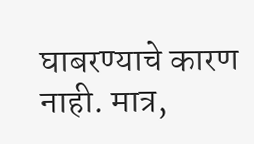घाबरण्याचे कारण नाही. मात्र,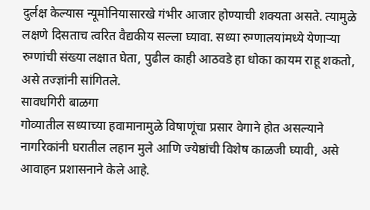दुर्लक्ष केल्यास न्यूमोनियासारखे गंभीर आजार होण्याची शक्यता असते. त्यामुळे लक्षणे दिसताच त्वरित वैद्यकीय सल्ला घ्यावा. सध्या रुग्णालयांमध्ये येणाऱ्या रुग्णांची संख्या लक्षात घेता, पुढील काही आठवडे हा धोका कायम राहू शकतो, असे तज्ज्ञांनी सांगितले.
सावधगिरी बाळगा
गोव्यातील सध्याच्या हवामानामुळे विषाणूंचा प्रसार वेगाने होत असल्याने नागरिकांनी घरातील लहान मुले आणि ज्येष्ठांची विशेष काळजी घ्यावी, असे आवाहन प्रशासनाने केले आहे.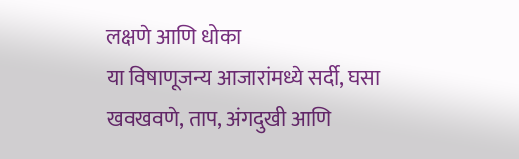लक्षणे आणि धोका
या विषाणूजन्य आजारांमध्ये सर्दी, घसा खवखवणे, ताप, अंगदुखी आणि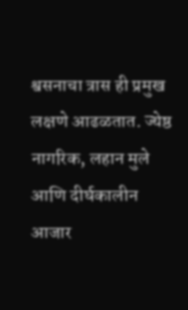श्वसनाचा त्रास ही प्रमुख लक्षणे आढळतात. ज्येष्ठ नागरिक, लहान मुले आणि दीर्घकालीन आजार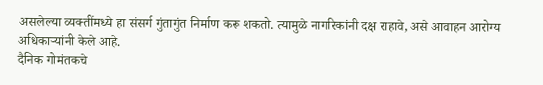असलेल्या व्यक्तींमध्ये हा संसर्ग गुंतागुंत निर्माण करू शकतो. त्यामुळे नागरिकांनी दक्ष राहावे, असे आवाहन आरोग्य अधिकाऱ्यांनी केले आहे.
दैनिक गोमंतकचे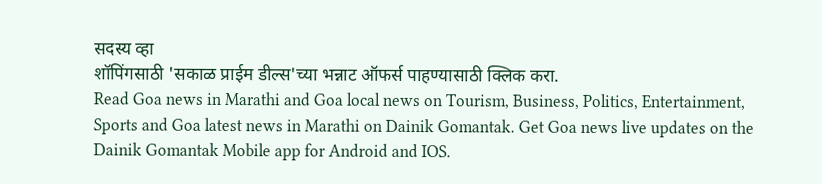सदस्य व्हा
शॉपिंगसाठी 'सकाळ प्राईम डील्स'च्या भन्नाट ऑफर्स पाहण्यासाठी क्लिक करा.
Read Goa news in Marathi and Goa local news on Tourism, Business, Politics, Entertainment, Sports and Goa latest news in Marathi on Dainik Gomantak. Get Goa news live updates on the Dainik Gomantak Mobile app for Android and IOS.